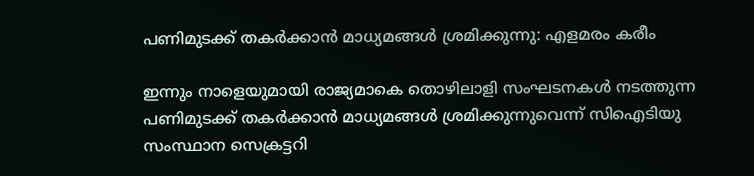പണിമുടക്ക് തകര്‍ക്കാന്‍ മാധ്യമങ്ങള്‍ ശ്രമിക്കുന്നു: എളമരം കരീം

ഇന്നും നാളെയുമായി രാജ്യമാകെ തൊഴിലാളി സംഘടനകള്‍ നടത്തുന്ന പണിമുടക്ക് തകര്‍ക്കാന്‍ മാധ്യമങ്ങള്‍ ശ്രമിക്കുന്നുവെന്ന് സിഐടിയു സംസ്ഥാന സെക്രട്ടറി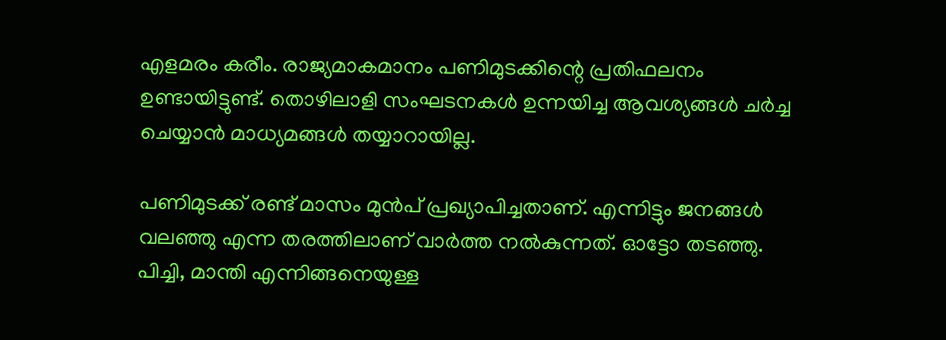എളമരം കരീം. രാജ്യമാകമാനം പണിമുടക്കിന്റെ പ്രതിഫലനം ഉണ്ടായിട്ടുണ്ട്. തൊഴിലാളി സംഘടനകള്‍ ഉന്നയിച്ച ആവശ്യങ്ങള്‍ ചര്‍ച്ച ചെയ്യാന്‍ മാധ്യമങ്ങള്‍ തയ്യാറായില്ല.

പണിമുടക്ക് രണ്ട് മാസം മുന്‍പ് പ്രഖ്യാപിച്ചതാണ്. എന്നിട്ടും ജനങ്ങള്‍ വലഞ്ഞു എന്ന തരത്തിലാണ് വാര്‍ത്ത നല്‍കുന്നത്. ഓട്ടോ തടഞ്ഞു. പിച്ചി, മാന്തി എന്നിങ്ങനെയുള്ള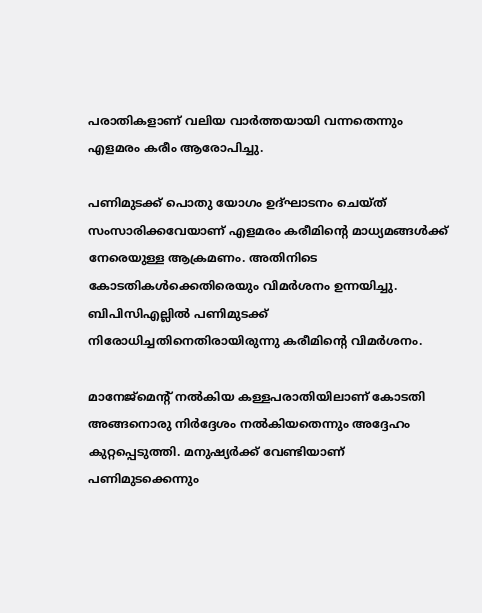പരാതികളാണ് വലിയ വാര്‍ത്തയായി വന്നതെന്നും എളമരം കരീം ആരോപിച്ചു.

പണിമുടക്ക് പൊതു യോഗം ഉദ്ഘാടനം ചെയ്ത് സംസാരിക്കവേയാണ് എളമരം കരീമിന്റെ മാധ്യമങ്ങള്‍ക്ക് നേരെയുള്ള ആക്രമണം. അതിനിടെ കോടതികള്‍ക്കെതിരെയും വിമര്‍ശനം ഉന്നയിച്ചു. ബിപിസിഎല്ലില്‍ പണിമുടക്ക് നിരോധിച്ചതിനെതിരായിരുന്നു കരീമിന്റെ വിമര്‍ശനം.

മാനേജ്‌മെന്റ് നല്‍കിയ കള്ളപരാതിയിലാണ് കോടതി അങ്ങനൊരു നിര്‍ദ്ദേശം നല്‍കിയതെന്നും അദ്ദേഹം കുറ്റപ്പെടുത്തി. മനുഷ്യര്‍ക്ക് വേണ്ടിയാണ് പണിമുടക്കെന്നും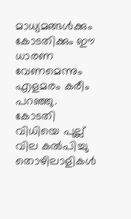മാധ്യമങ്ങള്‍ക്കും കോടതിക്കും ഈ ധാരണ വേണമെന്നും എളമരം കരീം പറഞ്ഞു. കോടതി വിധിയെ പുല്ല് വില കല്‍പിച്ചു തൊഴിലാളികള്‍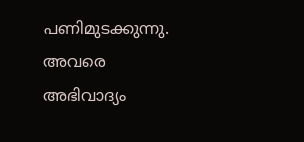പണിമുടക്കുന്നു. അവരെ അഭിവാദ്യം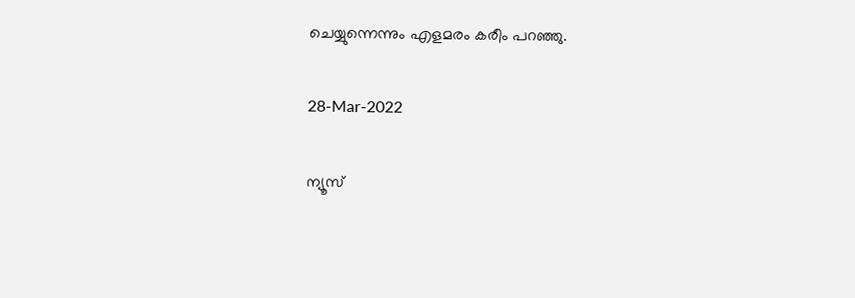ചെയ്യുന്നെന്നും എളമരം കരീം പറഞ്ഞു.

28-Mar-2022

ന്യൂസ്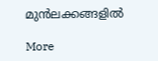മുന്‍ലക്കങ്ങളില്‍

More